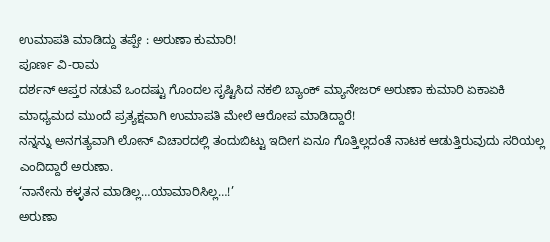ಉಮಾಪತಿ ಮಾಡಿದ್ದು ತಪ್ಪೇ : ಅರುಣಾ ಕುಮಾರಿ!
ಪೂರ್ಣ ವಿ-ರಾಮ
ದರ್ಶನ್ ಆಪ್ತರ ನಡುವೆ ಒಂದಷ್ಟು ಗೊಂದಲ ಸೃಷ್ಟಿಸಿದ ನಕಲಿ ಬ್ಯಾಂಕ್ ಮ್ಯಾನೇಜರ್ ಅರುಣಾ ಕುಮಾರಿ ಏಕಾಏಕಿ ಮಾಧ್ಯಮದ ಮುಂದೆ ಪ್ರತ್ಯಕ್ಷವಾಗಿ ಉಮಾಪತಿ ಮೇಲೆ ಆರೋಪ ಮಾಡಿದ್ದಾರೆ!
ನನ್ನನ್ನು ಅನಗತ್ಯವಾಗಿ ಲೋನ್ ವಿಚಾರದಲ್ಲಿ ತಂದುಬಿಟ್ಟು ಇದೀಗ ಏನೂ ಗೊತ್ತಿಲ್ಲದಂತೆ ನಾಟಕ ಆಡುತ್ತಿರುವುದು ಸರಿಯಲ್ಲ ಎಂದಿದ್ದಾರೆ ಅರುಣಾ.
‘ನಾನೇನು ಕಳ್ಳತನ ಮಾಡಿಲ್ಲ…ಯಾಮಾರಿಸಿಲ್ಲ…!’
ಅರುಣಾ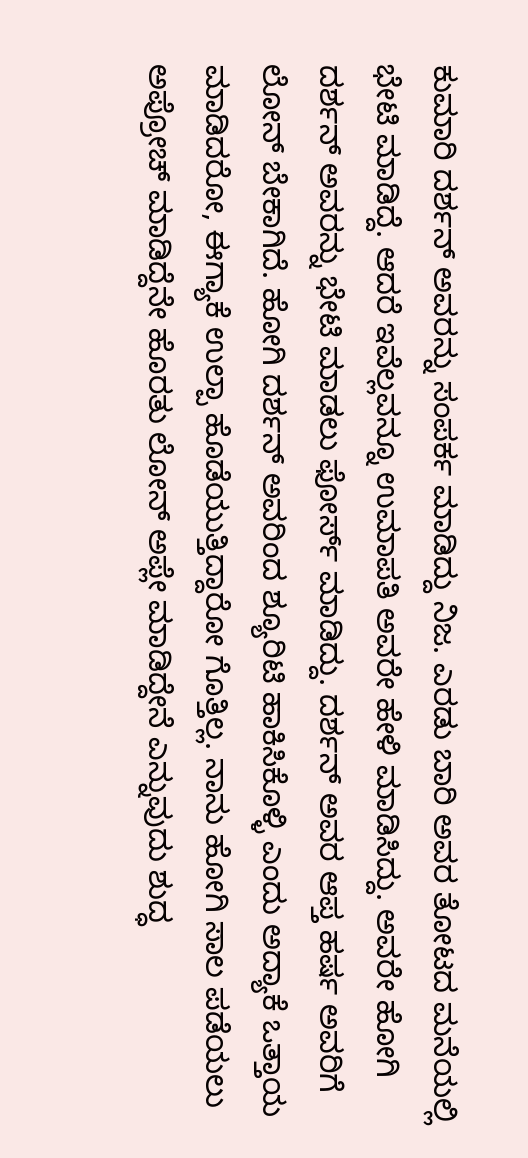ಕುಮಾರಿ ದರ್ಶನ್ ಅವರನ್ನು ಸಂಪರ್ಕ ಮಾಡಿದ್ದು ನಿಜ. ಎರಡು ಬಾರಿ ಅವರ ತೋಟದ ಮನೆಯಲ್ಲಿ ಭೇಟಿ ಮಾಡಿದ್ದೆ. ಆದರೆ ಇವೆಲ್ಲವನ್ನೂ ಉಮಾಪತಿ ಅವರೇ ಹೇಳಿ ಮಾಡಿಸಿದ್ದು. ಅವರೇ ಹೋಗಿ ದರ್ಶನ್ ಅವರನ್ನು ಭೇಟಿ ಮಾಡಲು ಫೋರ್ಸ್ ಮಾಡಿದ್ದು. ದರ್ಶನ್ ಅವರ ಆಪ್ತ ಹರ್ಷ ಅವರಿಗೆ ಲೋನ್ ಬೇಕಾಗಿದೆ. ಹೋಗಿ ದರ್ಶನ್ ಅವರಿಂದ ಶ್ಯೂರಿಟಿ ಹಾಕಿಸಿಕೊಳ್ಳಿ ಎಂದು ಅದ್ಯಾಕೆ ಒತ್ತಾಯ ಮಾಡಿದರೋ, ಈಗ್ಯಾಕೆ ಉಲ್ಪಾ ಹೊಡೆಯುತ್ತಿದ್ದಾರೋ ಗೊತ್ತಿಲ್ಲ. ನಾನು ಹೋಗಿ ಸಾಲ ಪಡೆಯಲು ಅಪ್ರೋಚ್ ಮಾಡಿದ್ದೆನೇ ಹೊರತು ಲೋನ್ ಅಪ್ಲೇ ಮಾಡಿದ್ದೇನೆ ಎನ್ನುವುದು ಶುದ್ಧ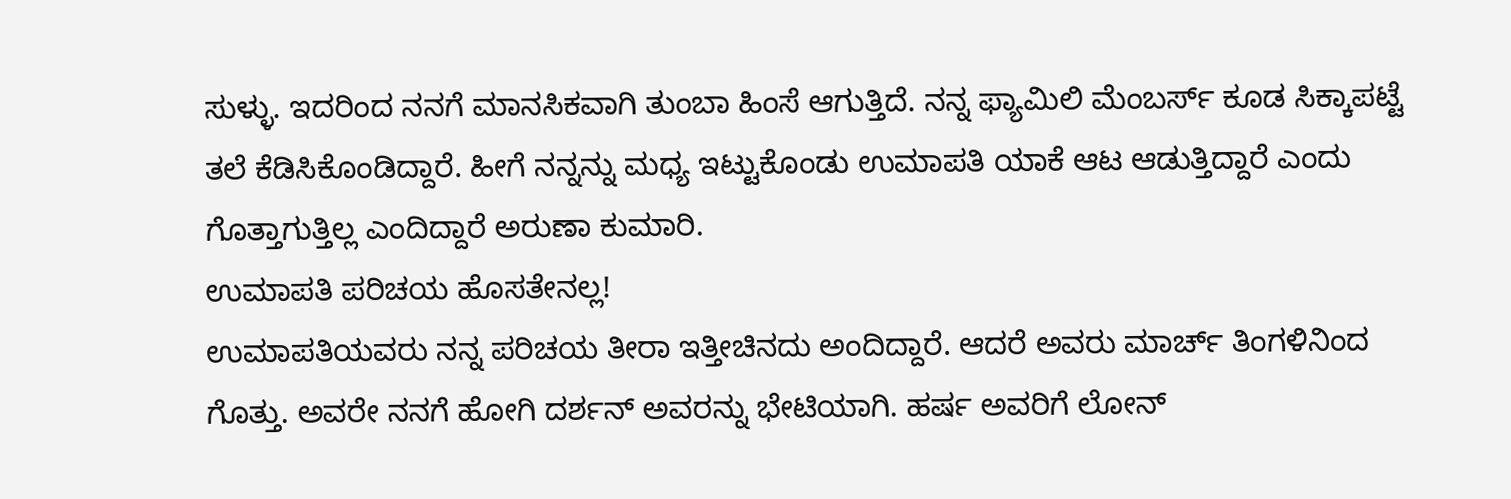ಸುಳ್ಳು. ಇದರಿಂದ ನನಗೆ ಮಾನಸಿಕವಾಗಿ ತುಂಬಾ ಹಿಂಸೆ ಆಗುತ್ತಿದೆ. ನನ್ನ ಫ್ಯಾಮಿಲಿ ಮೆಂಬರ್ಸ್ ಕೂಡ ಸಿಕ್ಕಾಪಟ್ಟೆ ತಲೆ ಕೆಡಿಸಿಕೊಂಡಿದ್ದಾರೆ. ಹೀಗೆ ನನ್ನನ್ನು ಮಧ್ಯ ಇಟ್ಟುಕೊಂಡು ಉಮಾಪತಿ ಯಾಕೆ ಆಟ ಆಡುತ್ತಿದ್ದಾರೆ ಎಂದು ಗೊತ್ತಾಗುತ್ತಿಲ್ಲ ಎಂದಿದ್ದಾರೆ ಅರುಣಾ ಕುಮಾರಿ.
ಉಮಾಪತಿ ಪರಿಚಯ ಹೊಸತೇನಲ್ಲ!
ಉಮಾಪತಿಯವರು ನನ್ನ ಪರಿಚಯ ತೀರಾ ಇತ್ತೀಚಿನದು ಅಂದಿದ್ದಾರೆ. ಆದರೆ ಅವರು ಮಾರ್ಚ್ ತಿಂಗಳಿನಿಂದ ಗೊತ್ತು. ಅವರೇ ನನಗೆ ಹೋಗಿ ದರ್ಶನ್ ಅವರನ್ನು ಭೇಟಿಯಾಗಿ. ಹರ್ಷ ಅವರಿಗೆ ಲೋನ್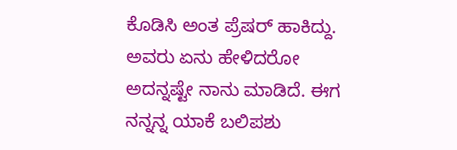ಕೊಡಿಸಿ ಅಂತ ಪ್ರೆಷರ್ ಹಾಕಿದ್ದು. ಅವರು ಏನು ಹೇಳಿದರೋ ಅದನ್ನಷ್ಟೇ ನಾನು ಮಾಡಿದೆ. ಈಗ ನನ್ನನ್ನ ಯಾಕೆ ಬಲಿಪಶು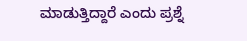ಮಾಡುತ್ತಿದ್ದಾರೆ ಎಂದು ಪ್ರಶ್ನೆ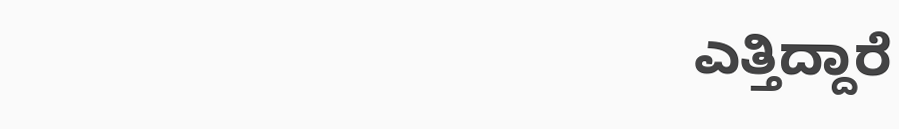ಎತ್ತಿದ್ದಾರೆ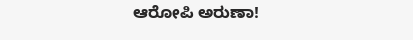ಆರೋಪಿ ಅರುಣಾ!